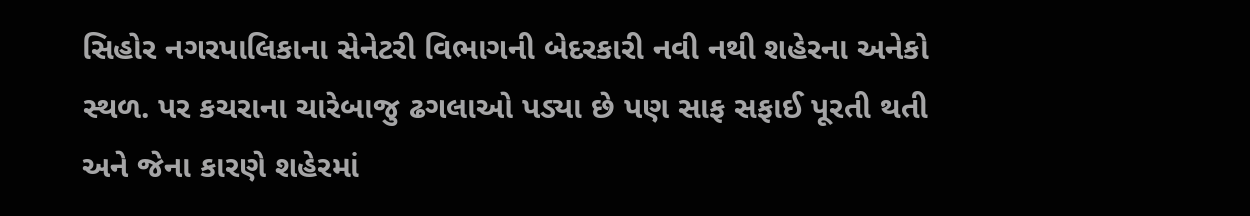સિહોર નગરપાલિકાના સેનેટરી વિભાગની બેદરકારી નવી નથી શહેરના અનેકો સ્થળ. પર કચરાના ચારેબાજુ ઢગલાઓ પડ્યા છે પણ સાફ સફાઈ પૂરતી થતી અને જેના કારણે શહેરમાં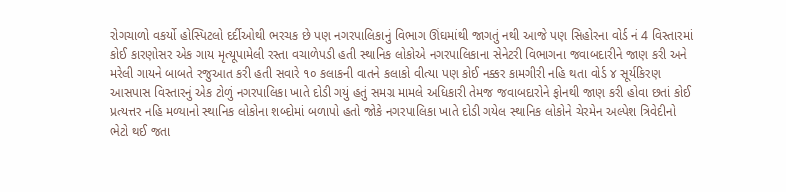રોગચાળો વકર્યો હોસ્પિટલો દર્દીઓથી ભરચક છે પણ નગરપાલિકાનું વિભાગ ઊંઘમાંથી જાગતું નથી આજે પણ સિહોરના વોર્ડ નં 4 વિસ્તારમાં કોઈ કારણોસર એક ગાય મૃત્યૂપામેલી રસ્તા વચાળેપડી હતી સ્થાનિક લોકોએ નગરપાલિકાના સેનેટરી વિભાગના જવાબદારીને જાણ કરી અને મરેલી ગાયને બાબતે રજુઆત કરી હતી સવારે ૧૦ કલાકની વાતને કલાકો વીત્યા પણ કોઈ નક્કર કામગીરી નહિ થતા વોર્ડ ૪ સૂર્યકિરણ આસપાસ વિસ્તારનું એક ટોળું નગરપાલિકા ખાતે દોડી ગયું હતું સમગ્ર મામલે અધિકારી તેમજ જવાબદારોને ફોનથી જાણ કરી હોવા છતાં કોઈ પ્રત્યત્તર નહિ મળ્યાનો સ્થાનિક લોકોના શબ્દોમાં બળાપો હતો જોકે નગરપાલિકા ખાતે દોડી ગયેલ સ્થાનિક લોકોને ચેરમેન અલ્પેશ ત્રિવેદીનો ભેટો થઈ જતા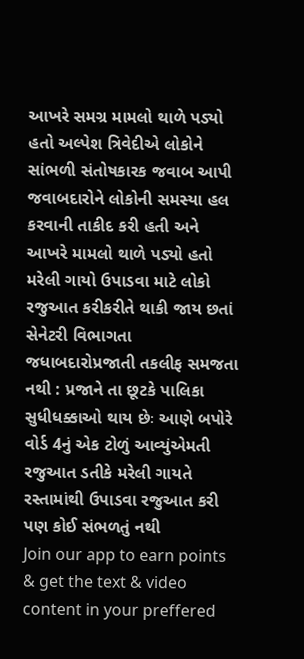આખરે સમગ્ર મામલો થાળે પડ્યો હતો અલ્પેશ ત્રિવેદીએ લોકોને સાંભળી સંતોષકારક જવાબ આપી જવાબદારોને લોકોની સમસ્યા હલ કરવાની તાકીદ કરી હતી અને આખરે મામલો થાળે પડ્યો હતો મરેલી ગાયો ઉપાડવા માટે લોકો રજુઆત કરીકરીતે થાકી જાય છતાં સેનેટરી વિભાગતા જધાબદારોપ્રજાતી તકલીફ સમજતા નથી : પ્રજાને તા છૂટકે પાલિકા સુધીધક્કાઓ થાય છેઃ આણે બપોરે વોર્ડ 4નું એક ટોળું આવ્યુંએમતી રજુઆત ડતીકે મરેલી ગાયતે રસ્તામાંથી ઉપાડવા રજુઆત કરી પણ કોઈ સંભળતું નથી
Join our app to earn points & get the text & video content in your preffered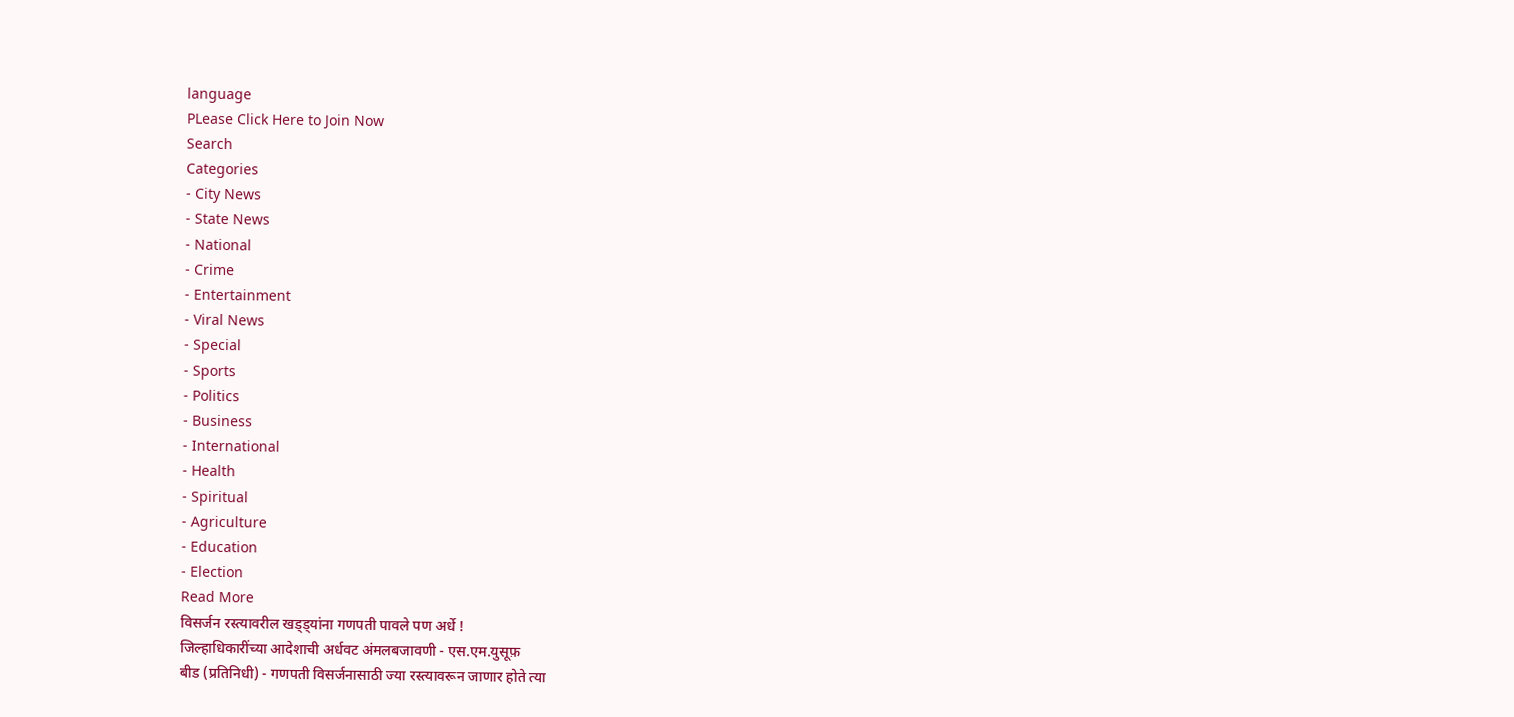language
PLease Click Here to Join Now
Search
Categories
- City News
- State News
- National
- Crime
- Entertainment
- Viral News
- Special
- Sports
- Politics
- Business
- International
- Health
- Spiritual
- Agriculture
- Education
- Election
Read More
विसर्जन रस्त्यावरील खड्ड्यांना गणपती पावले पण अर्धे !
जिल्हाधिकारींच्या आदेशाची अर्धवट अंमलबजावणी - एस.एम.युसूफ़
बीड (प्रतिनिधी) - गणपती विसर्जनासाठी ज्या रस्त्यावरून जाणार होते त्या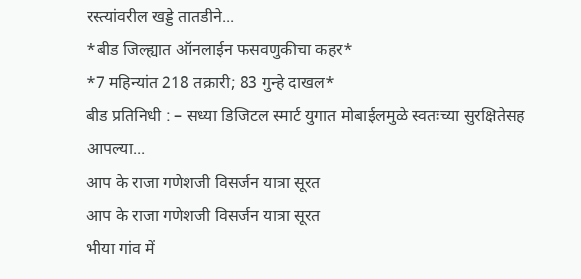रस्त्यांवरील खड्डे तातडीने...
*बीड जिल्ह्यात ऑनलाईन फसवणुकीचा कहर*
*7 महिन्यांत 218 तक्रारी; 83 गुन्हे दाखल*
बीड प्रतिनिधी : – सध्या डिजिटल स्मार्ट युगात मोबाईलमुळे स्वतःच्या सुरक्षितेसह आपल्या...
आप के राजा गणेशजी विसर्जन यात्रा सूरत
आप के राजा गणेशजी विसर्जन यात्रा सूरत
भीया गांव में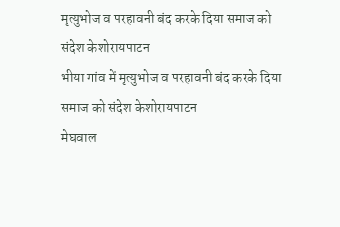मृत्युभोज व परहावनी बंद करके दिया समाज को संदेश केशोरायपाटन
भीया गांव में मृत्युभोज व परहावनी बंद करके दिया समाज को संदेश केशोरायपाटन
मेघवाल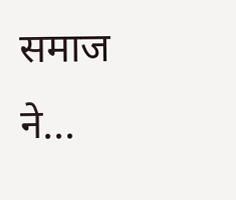समाज ने...